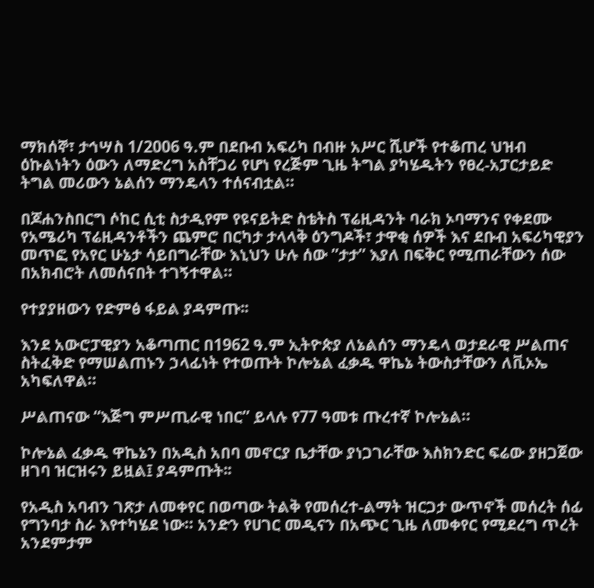ማክሰኞ፣ ታኅሣስ 1/2006 ዓ.ም በደቡብ አፍሪካ በብዙ አሥር ሺሆች የተቆጠረ ህዝብ ዕኩልነትን ዕውን ለማድረግ አስቸጋሪ የሆነ የረጅም ጊዜ ትግል ያካሄዱትን የፀረ-አፓርታይድ ትግል መሪውን ኔልሰን ማንዴላን ተሰናብቷል።

በጆሐንስበርግ ሶከር ሲቲ ስታዲየም የዩናይትድ ስቴትስ ፕሬዚዳንት ባራክ ኦባማንና የቀደሙ የአሜሪካ ፕሬዚዳንቶችን ጨምሮ በርካታ ታላላቅ ዕንግዶች፣ ታዋቂ ሰዎች እና ደቡብ አፍሪካዊያን መጥፎ የአየር ሁኔታ ሳይበግራቸው እኒህን ሁሉ ሰው ”ታታ” እያለ በፍቅር የሚጠራቸውን ሰው በአክብሮት ለመሰናበት ተገኝተዋል።

የተያያዘውን የድምፅ ፋይል ያዳምጡ፡፡

እንደ አውሮፓዊያን አቆጣጠር በ1962 ዓ.ም ኢትዮጵያ ለኔልሰን ማንዴላ ወታደራዊ ሥልጠና ስትፈቅድ የማሠልጠኑን ኃላፊነት የተወጡት ኮሎኔል ፈቃዱ ዋኬኔ ትውስታቸውን ለቪኦኤ አካፍለዋል።

ሥልጠናው “እጅግ ምሥጢራዊ ነበር” ይላሉ የ77 ዓመቱ ጡረተኛ ኮሎኔል።

ኮሎኔል ፈቃዱ ዋኬኔን በአዲስ አበባ መኖርያ ቤታቸው ያነጋገራቸው እስክንድር ፍሬው ያዘጋጀው ዘገባ ዝርዝሩን ይዟል፤ ያዳምጡት፡፡

የአዲስ አባብን ገጽታ ለመቀየር በወጣው ትልቅ የመሰረተ-ልማት ዝርጋታ ውጥኖች መሰረት ሰፊ የግንባታ ስራ እየተካሄደ ነው። አንድን የሀገር መዲናን በአጭር ጊዜ ለመቀየር የሚደረግ ጥረት አንደምታም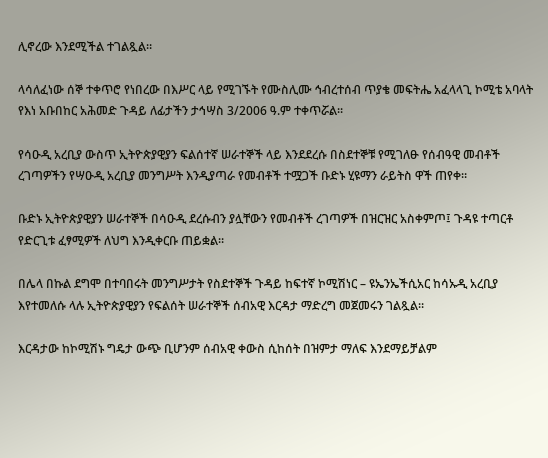ሊኖረው እንደሚችል ተገልጿል።

ላሳለፈነው ሰኞ ተቀጥሮ የነበረው በእሥር ላይ የሚገኙት የሙስሊሙ ኅብረተሰብ ጥያቄ መፍትሔ አፈላላጊ ኮሚቴ አባላት የእነ አቡበከር አሕመድ ጉዳይ ለፊታችን ታኅሣስ 3/2006 ዓ.ም ተቀጥሯል፡፡

የሳዑዲ አረቢያ ውስጥ ኢትዮጵያዊያን ፍልሰተኛ ሠራተኞች ላይ እንደደረሱ በስደተኞቹ የሚገለፁ የሰብዓዊ መብቶች ረገጣዎችን የሣዑዲ አረቢያ መንግሥት እንዲያጣራ የመብቶች ተሟጋች ቡድኑ ሂዩማን ራይትስ ዋች ጠየቀ።

ቡድኑ ኢትዮጵያዊያን ሠራተኞች በሳዑዲ ደረሱብን ያሏቸውን የመብቶች ረገጣዎች በዝርዝር አስቀምጦ፤ ጉዳዩ ተጣርቶ የድርጊቱ ፈፃሚዎች ለህግ እንዲቀርቡ ጠይቋል።

በሌላ በኩል ደግሞ በተባበሩት መንግሥታት የስደተኞች ጉዳይ ከፍተኛ ኮሚሽነር – ዩኤንኤችሲአር ከሳኡዲ አረቢያ እየተመለሱ ላሉ ኢትዮጵያዊያን የፍልሰት ሠራተኞች ሰብአዊ እርዳታ ማድረግ መጀመሩን ገልጿል።

እርዳታው ከኮሚሽኑ ግዴታ ውጭ ቢሆንም ሰብአዊ ቀውስ ሲከሰት በዝምታ ማለፍ እንደማይቻልም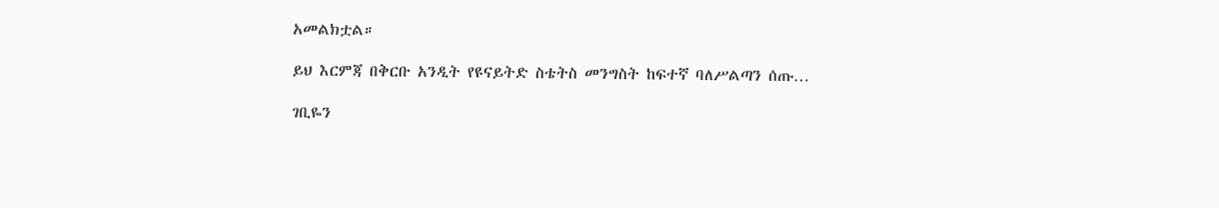አመልክቷል።

ይህ እርምጃ በቅርቡ አንዲት የዩናይትድ ስቴትስ መንግስት ከፍተኛ ባለሥልጣን ሰጡ…

ገቢዬን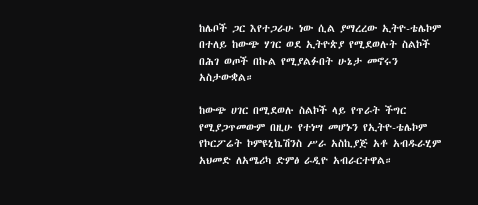ከሌቦች ጋር እየተጋራሁ ነው ሲል ያማረረው ኢትዮ-ቴሌኮም በተለይ ከውጭ ሃገር ወደ ኢትዮጵያ የሚደወሉት ስልኮች በሕገ ወጦች በኩል የሚያልፉበት ሁኔታ መኖሩን አስታውቋል።

ከውጭ ሀገር በሚደወሉ ስልኮች ላይ የጥራት ችግር የሚያጋጥመውም በዚሁ የተነሣ መሆኑን የኢትዮ-ቴሌኮም የኮርፖሬት ኮምዩኒኬሽንስ ሥራ አስኪያጅ አቶ አብዱራሂም አህመድ ለአሜሪካ ድምፅ ራዲዮ አብራርተዋል።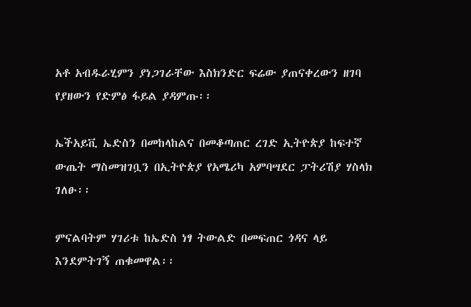አቶ አብዱራሂምን ያነጋገራቸው እስክንድር ፍሬው ያጠናቀረውን ዘገባ የያዘውን የድምፅ ፋይል ያዳምጡ፡፡

ኤችአይቪ ኤድስን በመከላከልና በመቆጣጠር ረገድ ኢትዮጵያ ከፍተኛ ውጤት ማስመዝገቧን በኢትዮጵያ የአሜሪካ አምባሣደር ፓትሪሽያ ሃስላክ ገለፁ፡፡

ምናልባትም ሃገሪቱ ከኤድስ ነፃ ትውልድ በመፍጠር ጎዳና ላይ እንደምትገኝ ጠቁመዋል፡፡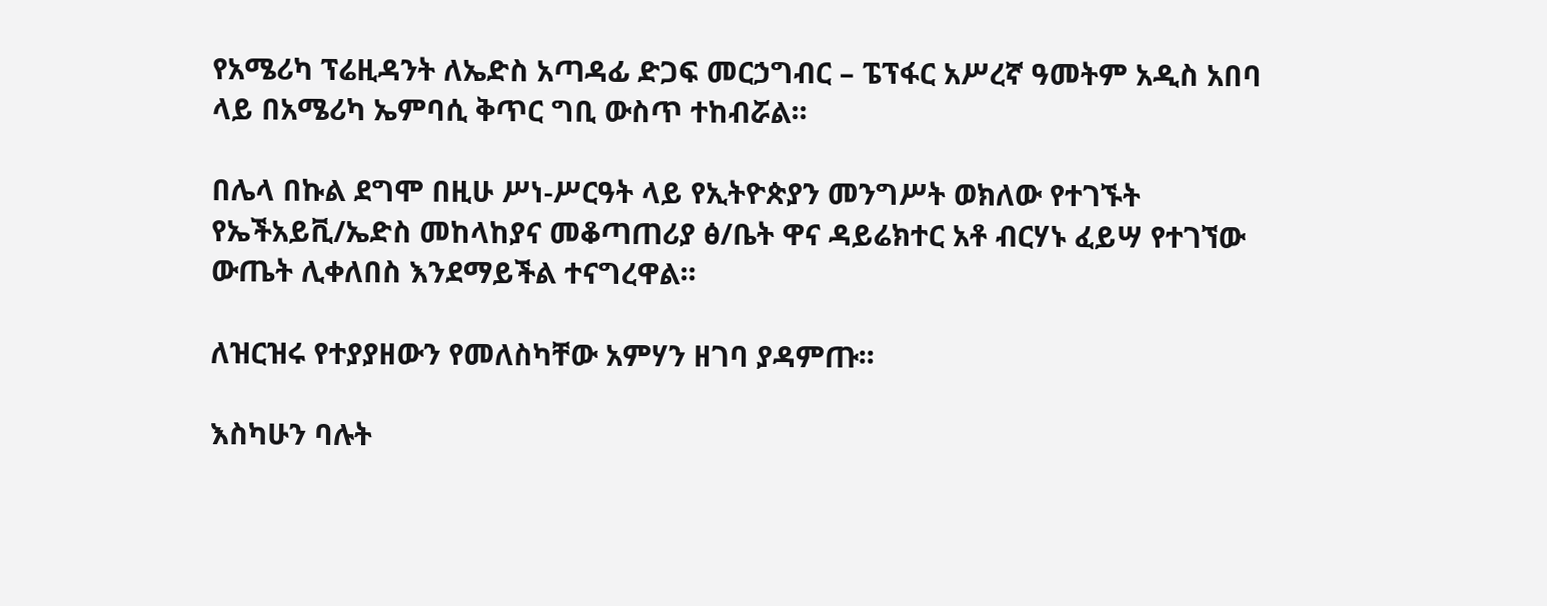የአሜሪካ ፕሬዚዳንት ለኤድስ አጣዳፊ ድጋፍ መርኃግብር – ፔፕፋር አሥረኛ ዓመትም አዲስ አበባ ላይ በአሜሪካ ኤምባሲ ቅጥር ግቢ ውስጥ ተከብሯል፡፡

በሌላ በኩል ደግሞ በዚሁ ሥነ-ሥርዓት ላይ የኢትዮጵያን መንግሥት ወክለው የተገኙት የኤችአይቪ/ኤድስ መከላከያና መቆጣጠሪያ ፅ/ቤት ዋና ዳይሬክተር አቶ ብርሃኑ ፈይሣ የተገኘው ውጤት ሊቀለበስ እንደማይችል ተናግረዋል፡፡

ለዝርዝሩ የተያያዘውን የመለስካቸው አምሃን ዘገባ ያዳምጡ፡፡

እስካሁን ባሉት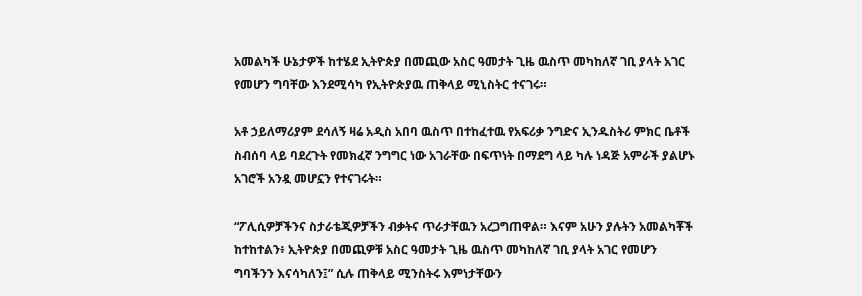አመልካች ሁኔታዎች ከተሄደ ኢትዮጵያ በመጪው አስር ዓመታት ጊዜ ዉስጥ መካከለኛ ገቢ ያላት አገር የመሆን ግባቸው እንደሚሳካ የኢትዮጵያዉ ጠቅላይ ሚኒስትር ተናገሩ።

አቶ ኃይለማሪያም ደሳለኝ ዛሬ አዲስ አበባ ዉስጥ በተከፈተዉ የአፍሪቃ ንግድና ኢንዱስትሪ ምክር ቤቶች ስብሰባ ላይ ባደረጉት የመክፈኛ ንግግር ነው አገራቸው በፍጥነት በማደግ ላይ ካሉ ነዳጅ አምራች ያልሆኑ አገሮች አንዷ መሆኗን የተናገሩት።

“ፖሊሲዎቻችንና ስታራቴጂዎቻችን ብቃትና ጥራታቸዉን አረጋግጠዋል። እናም አሁን ያሉትን አመልካቾች ከተከተልን፥ ኢትዮጵያ በመጪዎቹ አስር ዓመታት ጊዜ ዉስጥ መካከለኛ ገቢ ያላት አገር የመሆን ግባችንን እናሳካለን፤” ሲሉ ጠቅላይ ሚንስትሩ እምነታቸውን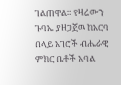ገልጠዋል። የዛሬውን ጉባኤ ያዘጋጀዉ ከአርባ በላይ አገሮች ብሔራዊ ምክር ቤቶች አባል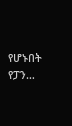የሆኑበት የፓን…